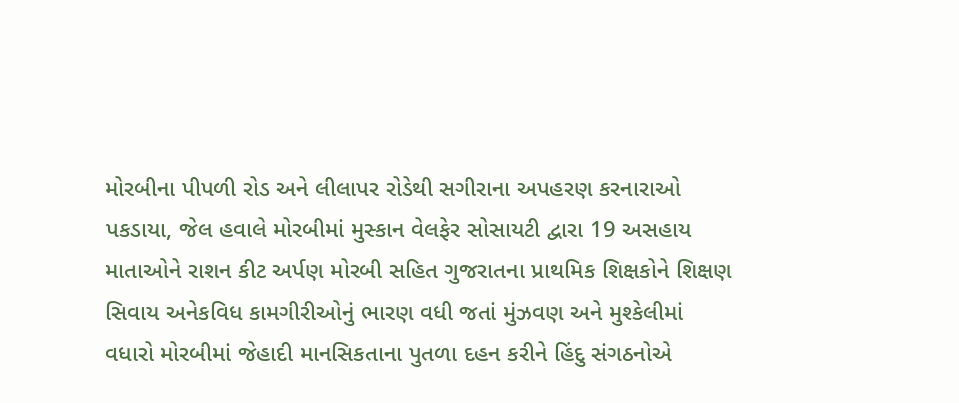મોરબીના પીપળી રોડ અને લીલાપર રોડેથી સગીરાના અપહરણ કરનારાઓ પકડાયા, જેલ હવાલે મોરબીમાં મુસ્કાન વેલફેર સોસાયટી દ્વારા 19 અસહાય માતાઓને રાશન કીટ અર્પણ મોરબી સહિત ગુજરાતના પ્રાથમિક શિક્ષકોને શિક્ષણ સિવાય અનેકવિધ કામગીરીઓનું ભારણ વધી જતાં મુંઝવણ અને મુશ્કેલીમાં વધારો મોરબીમાં જેહાદી માનસિકતાના પુતળા દહન કરીને હિંદુ સંગઠનોએ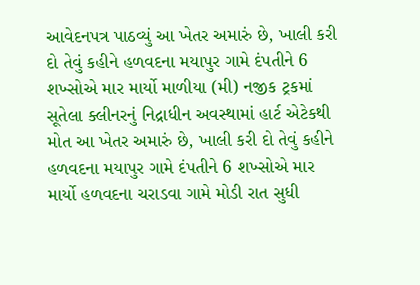આવેદનપત્ર પાઠવ્યું આ ખેતર અમારું છે, ખાલી કરી દો તેવું કહીને હળવદના મયાપુર ગામે દંપતીને 6 શખ્સોએ માર માર્યો માળીયા (મી) નજીક ટ્રકમાં સૂતેલા ક્લીનરનું નિદ્રાધીન અવસ્થામાં હાર્ટ એટેકથી મોત આ ખેતર અમારું છે, ખાલી કરી દો તેવું કહીને હળવદના મયાપુર ગામે દંપતીને 6 શખ્સોએ માર માર્યો હળવદના ચરાડવા ગામે મોડી રાત સુધી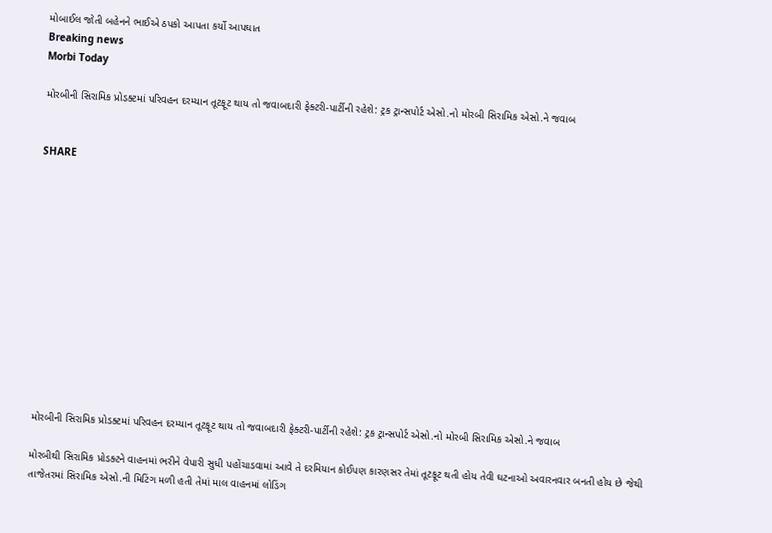મોબાઈલ જોતી બહેનને ભાઈએ ઠપકો આપતા કર્યો આપઘાત
Breaking news
Morbi Today

મોરબીની સિરામિક પ્રોડક્ટમાં પરિવહન દરમ્યાન તૂટફૂટ થાય તો જવાબદારી ફેક્ટરી-પાર્ટીની રહેશે: ટ્રક ટ્રાન્સપોર્ટ એસો.નો મોરબી સિરામિક એસો.ને જવાબ


SHARE













મોરબીની સિરામિક પ્રોડક્ટમાં પરિવહન દરમ્યાન તૂટફૂટ થાય તો જવાબદારી ફેક્ટરી-પાર્ટીની રહેશે: ટ્રક ટ્રાન્સપોર્ટ એસો.નો મોરબી સિરામિક એસો.ને જવાબ

મોરબીથી સિરામિક પ્રોડક્ટને વાહનમાં ભરીને વેપારી સુધી પહોંચાડવામાં આવે તે દરમિયાન કોઈપણ કારણસર તેમાં તૂટફૂટ થતી હોય તેવી ઘટનાઓ અવારનવાર બનતી હોય છે જેથી તાજેતરમાં સિરામિક એસો.ની મિટિંગ મળી હતી તેમાં માલ વાહનમાં લોડિંગ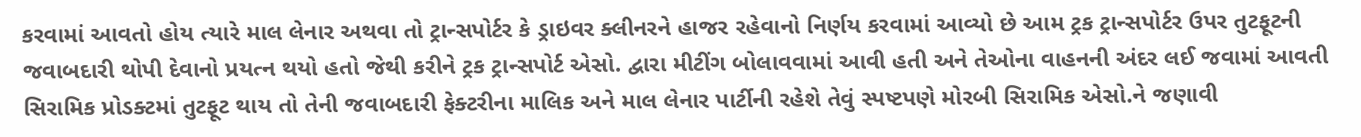કરવામાં આવતો હોય ત્યારે માલ લેનાર અથવા તો ટ્રાન્સપોર્ટર કે ડ્રાઇવર ક્લીનરને હાજર રહેવાનો નિર્ણય કરવામાં આવ્યો છે આમ ટ્રક ટ્રાન્સપોર્ટર ઉપર તુટફૂટની જવાબદારી થોપી દેવાનો પ્રયત્ન થયો હતો જેથી કરીને ટ્રક ટ્રાન્સપોર્ટ એસો. દ્વારા મીટીંગ બોલાવવામાં આવી હતી અને તેઓના વાહનની અંદર લઈ જવામાં આવતી સિરામિક પ્રોડક્ટમાં તુટફૂટ થાય તો તેની જવાબદારી ફેક્ટરીના માલિક અને માલ લેનાર પાર્ટીની રહેશે તેવું સ્પષ્ટપણે મોરબી સિરામિક એસો.ને જણાવી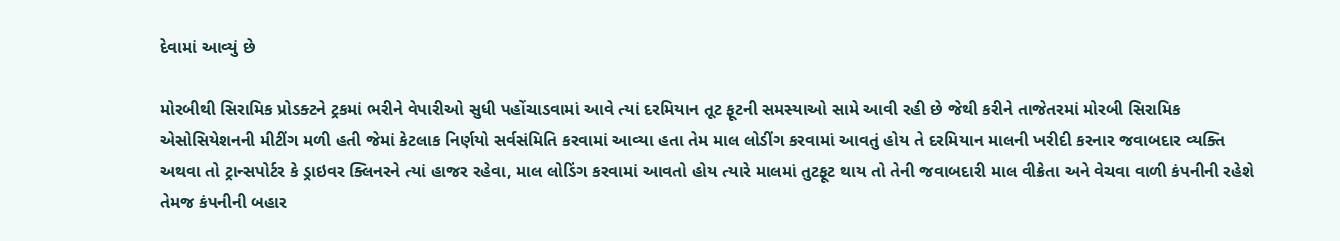દેવામાં આવ્યું છે

મોરબીથી સિરામિક પ્રોડક્ટને ટ્રકમાં ભરીને વેપારીઓ સુધી પહોંચાડવામાં આવે ત્યાં દરમિયાન તૂટ ફૂટની સમસ્યાઓ સામે આવી રહી છે જેથી કરીને તાજેતરમાં મોરબી સિરામિક એસોસિયેશનની મીટીંગ મળી હતી જેમાં કેટલાક નિર્ણયો સર્વસંમિતિ કરવામાં આવ્યા હતા તેમ માલ લોડીંગ કરવામાં આવતું હોય તે દરમિયાન માલની ખરીદી કરનાર જવાબદાર વ્યક્તિ અથવા તો ટ્રાન્સપોર્ટર કે ડ્રાઇવર ક્લિનરને ત્યાં હાજર રહેવા, માલ લોડિંગ કરવામાં આવતો હોય ત્યારે માલમાં તુટફૂટ થાય તો તેની જવાબદારી માલ વીક્રેતા અને વેચવા વાળી કંપનીની રહેશે તેમજ કંપનીની બહાર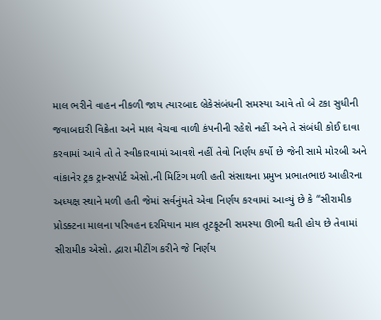માલ ભરીને વાહન નીકળી જાય ત્યારબાદ બ્રેકેસંબંધની સમસ્યા આવે તો બે ટકા સુધીની જવાબદારી વિક્રેતા અને માલ વેચવા વાળી કંપનીની રહેશે નહીં અને તે સંબંધી કોઈ દાવા કરવામાં આવે તો તે સ્વીકારવામાં આવશે નહીં તેવો નિર્ણય કર્યો છે જેની સામે મોરબી અને વાંકાનેર ટ્રક ટ્રાન્સપોર્ટ એસો.ની મિટિંગ મળી હતી સંસાથના પ્રમુખ પ્રભાતભાઇ આહીરના અધ્યક્ષ સ્થાને મળી હતી જેમાં સર્વનુંમતે એવા નિર્ણય કરવામાં આવ્યું છે કે “સીરામીક પ્રોડક્ટના માલના પરિવહન દરમિયાન માલ તૂટફૂટની સમસ્યા ઊભી થતી હોય છે તેવામાં સીરામીક એસો. દ્વારા મીટીંગ કરીને જે નિર્ણય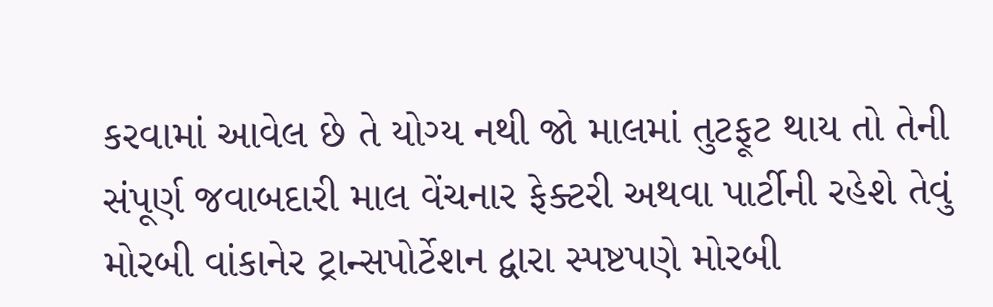કરવામાં આવેલ છે તે યોગ્ય નથી જો માલમાં તુટફૂટ થાય તો તેની સંપૂર્ણ જવાબદારી માલ વેંચનાર ફેક્ટરી અથવા પાર્ટીની રહેશે તેવું મોરબી વાંકાનેર ટ્રાન્સપોર્ટેશન દ્વારા સ્પષ્ટપણે મોરબી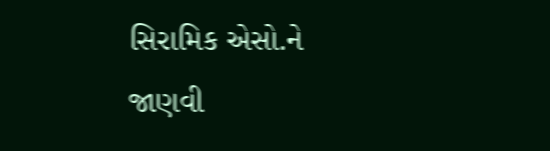સિરામિક એસો.ને જાણવી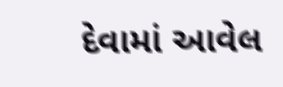દેવામાં આવેલ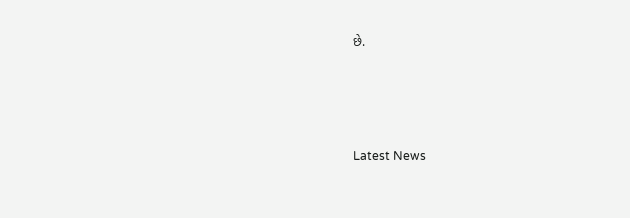છે.






Latest News